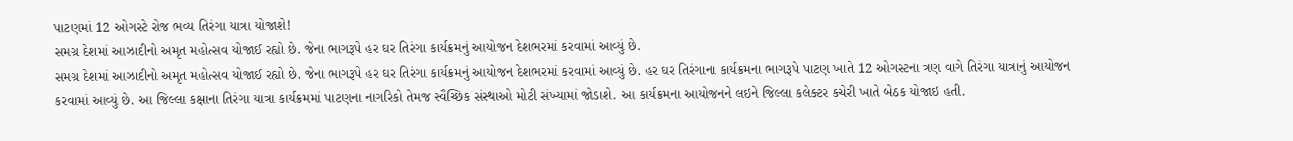પાટણમાં 12 ઓગસ્ટે રોજ ભવ્ય તિરંગા યાત્રા યોજાશે!
સમગ્ર દેશમાં આઝાદીનો અમૃત મહોત્સવ યોજાઈ રહ્યો છે. જેના ભાગરૂપે હર ઘર તિરંગા કાર્યક્રમનું આયોજન દેશભરમાં કરવામાં આવ્યું છે.
સમગ્ર દેશમાં આઝાદીનો અમૃત મહોત્સવ યોજાઈ રહ્યો છે. જેના ભાગરૂપે હર ઘર તિરંગા કાર્યક્રમનું આયોજન દેશભરમાં કરવામાં આવ્યું છે. હર ઘર તિરંગાના કાર્યક્રમના ભાગરૂપે પાટણ ખાતે 12 ઓગસ્ટના ત્રણ વાગે તિરંગા યાત્રાનું આયોજન કરવામાં આવ્યું છે. આ જિલ્લા કક્ષાના તિરંગા યાત્રા કાર્યક્રમમાં પાટણના નાગરિકો તેમજ સ્વૈચ્છિક સંસ્થાઓ મોટી સંખ્યામાં જોડાશે. આ કાર્યક્રમના આયોજનને લઇને જિલ્લા કલેક્ટર કચેરી ખાતે બેઠક યોજાઇ હતી.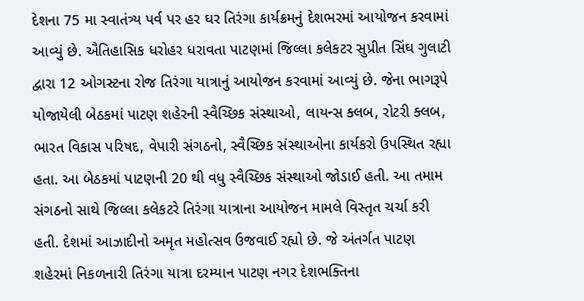દેશના 75 મા સ્વાતંત્ર્ય પર્વ પર હર ઘર તિરંગા કાર્યક્રમનું દેશભરમાં આયોજન કરવામાં આવ્યું છે. ઐતિહાસિક ધરોહર ધરાવતા પાટણમાં જિલ્લા કલેકટર સુપ્રીત સિંઘ ગુલાટી દ્વારા 12 ઓગસ્ટના રોજ તિરંગા યાત્રાનું આયોજન કરવામાં આવ્યું છે. જેના ભાગરૂપે યોજાયેલી બેઠકમાં પાટણ શહેરની સ્વૈચ્છિક સંસ્થાઓ, લાયન્સ ક્લબ, રોટરી ક્લબ, ભારત વિકાસ પરિષદ, વેપારી સંગઠનો, સ્વૈચ્છિક સંસ્થાઓના કાર્યકરો ઉપસ્થિત રહ્યા હતા. આ બેઠકમાં પાટણની 20 થી વધુ સ્વૈચ્છિક સંસ્થાઓ જોડાઈ હતી. આ તમામ સંગઠનો સાથે જિલ્લા કલેકટરે તિરંગા યાત્રાના આયોજન મામલે વિસ્તૃત ચર્ચા કરી હતી. દેશમાં આઝાદીનો અમૃત મહોત્સવ ઉજવાઈ રહ્યો છે. જે અંતર્ગત પાટણ શહેરમાં નિકળનારી તિરંગા યાત્રા દરમ્યાન પાટણ નગર દેશભક્તિના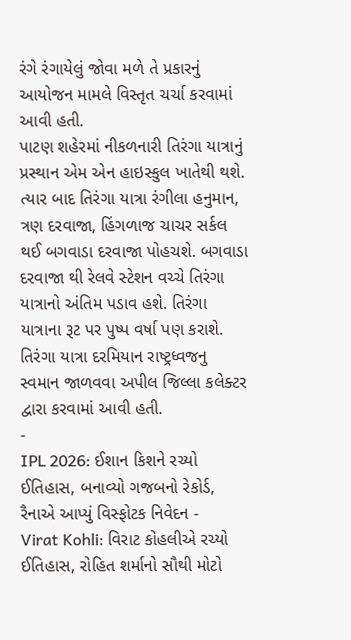રંગે રંગાયેલું જોવા મળે તે પ્રકારનું આયોજન મામલે વિસ્તૃત ચર્ચા કરવામાં આવી હતી.
પાટણ શહેરમાં નીકળનારી તિરંગા યાત્રાનું પ્રસ્થાન એમ એન હાઇસ્કુલ ખાતેથી થશે. ત્યાર બાદ તિરંગા યાત્રા રંગીલા હનુમાન, ત્રણ દરવાજા, હિંગળાજ ચાચર સર્કલ થઈ બગવાડા દરવાજા પોહચશે. બગવાડા દરવાજા થી રેલવે સ્ટેશન વચ્ચે તિરંગા યાત્રાનો અંતિમ પડાવ હશે. તિરંગા યાત્રાના રૂટ પર પુષ્પ વર્ષા પણ કરાશે. તિરંગા યાત્રા દરમિયાન રાષ્ટ્રધ્વજનુ સ્વમાન જાળવવા અપીલ જિલ્લા કલેક્ટર દ્વારા કરવામાં આવી હતી.
-
IPL 2026: ઈશાન કિશને રચ્યો ઈતિહાસ, બનાવ્યો ગજબનો રેકોર્ડ, રૈનાએ આપ્યું વિસ્ફોટક નિવેદન -
Virat Kohli: વિરાટ કોહલીએ રચ્યો ઈતિહાસ, રોહિત શર્માનો સૌથી મોટો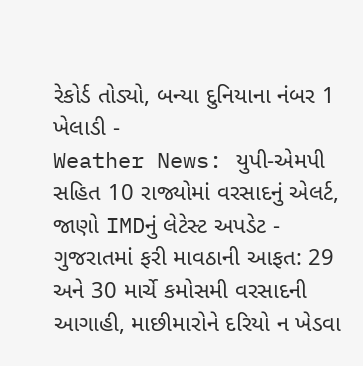રેકોર્ડ તોડ્યો, બન્યા દુનિયાના નંબર 1 ખેલાડી -
Weather News: યુપી-એમપી સહિત 10 રાજ્યોમાં વરસાદનું એલર્ટ, જાણો IMDનું લેટેસ્ટ અપડેટ -
ગુજરાતમાં ફરી માવઠાની આફત: 29 અને 30 માર્ચે કમોસમી વરસાદની આગાહી, માછીમારોને દરિયો ન ખેડવા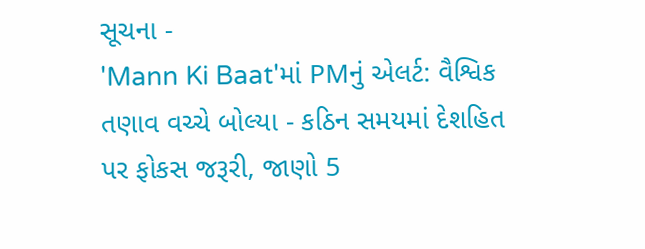સૂચના -
'Mann Ki Baat'માં PMનું એલર્ટ: વૈશ્વિક તણાવ વચ્ચે બોલ્યા - કઠિન સમયમાં દેશહિત પર ફોકસ જરૂરી, જાણો 5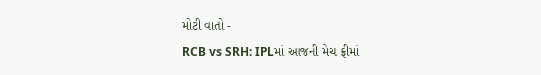મોટી વાતો -
RCB vs SRH: IPLમાં આજની મેચ ફ્રીમાં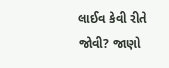લાઈવ કેવી રીતે જોવી? જાણો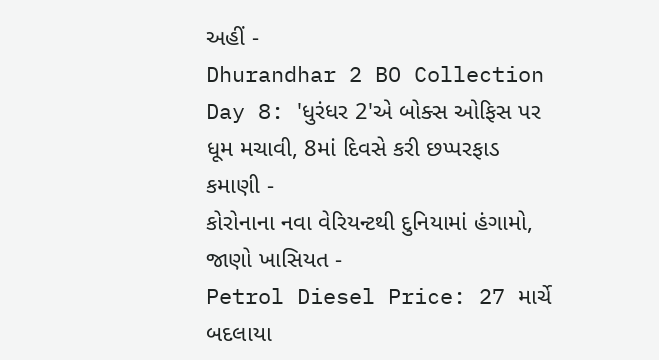અહીં -
Dhurandhar 2 BO Collection Day 8: 'ધુરંધર 2'એ બોક્સ ઓફિસ પર ધૂમ મચાવી, 8માં દિવસે કરી છપ્પરફાડ કમાણી -
કોરોનાના નવા વેરિયન્ટથી દુનિયામાં હંગામો, જાણો ખાસિયત -
Petrol Diesel Price: 27 માર્ચે બદલાયા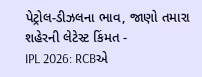પેટ્રોલ-ડીઝલના ભાવ, જાણો તમારા શહેરની લેટેસ્ટ કિંમત -
IPL 2026: RCBએ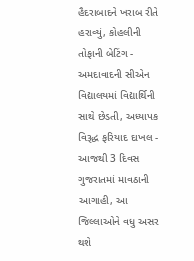હૈદરાબાદને ખરાબ રીતે હરાવ્યું, કોહલીની તોફાની બેટિંગ -
અમદાવાદની સીએન વિદ્યાલયમાં વિદ્યાર્થિની સાથે છેડતી, અધ્યાપક વિરૂદ્ધ ફરિયાદ દાખલ -
આજથી 3 દિવસ ગુજરાતમાં માવઠાની આગાહી, આ જિલ્લાઓને વધુ અસર થશે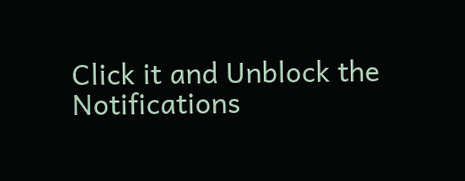Click it and Unblock the Notifications